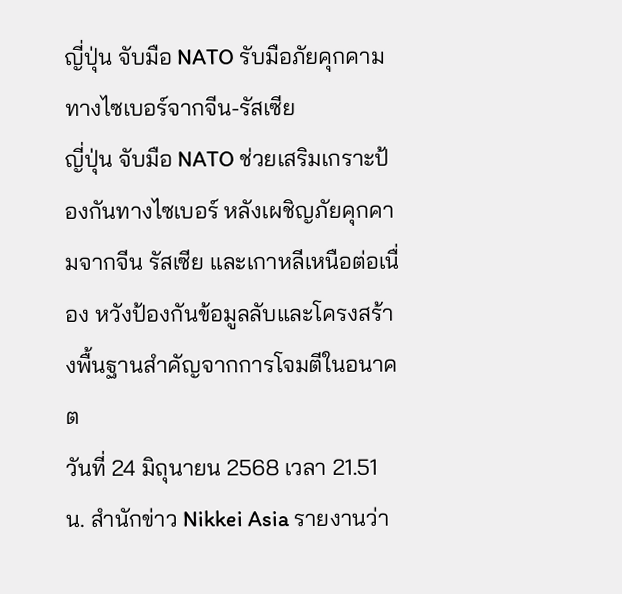ญี่ปุ่น จับมือ NATO รับมือภัยคุกคามทางไซเบอร์จากจีน-รัสเซีย
ญี่ปุ่น จับมือ NATO ช่วยเสริมเกราะป้องกันทางไซเบอร์ หลังเผชิญภัยคุกคามจากจีน รัสเซีย และเกาหลีเหนือต่อเนื่อง หวังป้องกันข้อมูลลับและโครงสร้างพื้นฐานสำคัญจากการโจมตีในอนาคต
วันที่ 24 มิถุนายน 2568 เวลา 21.51 น. สำนักข่าว Nikkei Asia รายงานว่า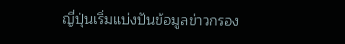ญี่ปุ่นเริ่มแบ่งปันข้อมูลข่าวกรอง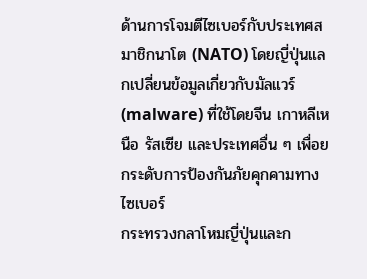ด้านการโจมตีไซเบอร์กับประเทศสมาชิกนาโต (NATO) โดยญี่ปุ่นแลกเปลี่ยนข้อมูลเกี่ยวกับมัลแวร์ (malware) ที่ใช้โดยจีน เกาหลีเหนือ รัสเซีย และประเทศอื่น ๆ เพื่อยกระดับการป้องกันภัยคุกคามทางไซเบอร์
กระทรวงกลาโหมญี่ปุ่นและก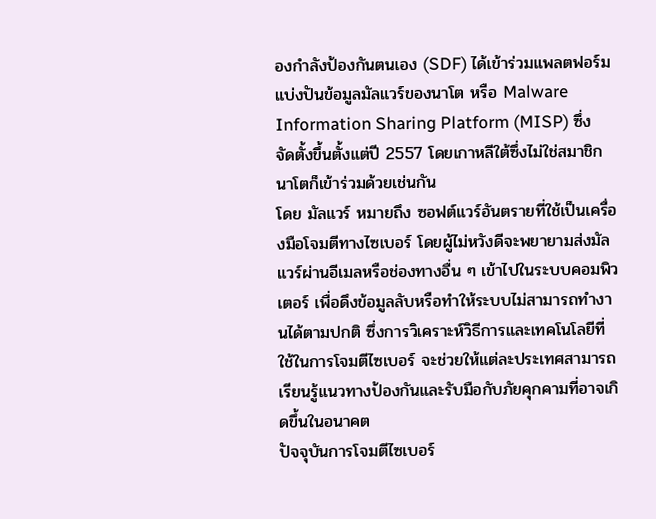องกำลังป้องกันตนเอง (SDF) ได้เข้าร่วมแพลตฟอร์มแบ่งปันข้อมูลมัลแวร์ของนาโต หรือ Malware Information Sharing Platform (MISP) ซึ่งจัดตั้งขึ้นตั้งแต่ปี 2557 โดยเกาหลีใต้ซึ่งไม่ใช่สมาชิกนาโตก็เข้าร่วมด้วยเช่นกัน
โดย มัลแวร์ หมายถึง ซอฟต์แวร์อันตรายที่ใช้เป็นเครื่องมือโจมตีทางไซเบอร์ โดยผู้ไม่หวังดีจะพยายามส่งมัลแวร์ผ่านอีเมลหรือช่องทางอื่น ๆ เข้าไปในระบบคอมพิวเตอร์ เพื่อดึงข้อมูลลับหรือทำให้ระบบไม่สามารถทำงานได้ตามปกติ ซึ่งการวิเคราะห์วิธีการและเทคโนโลยีที่ใช้ในการโจมตีไซเบอร์ จะช่วยให้แต่ละประเทศสามารถเรียนรู้แนวทางป้องกันและรับมือกับภัยคุกคามที่อาจเกิดขึ้นในอนาคต
ปัจจุบันการโจมตีไซเบอร์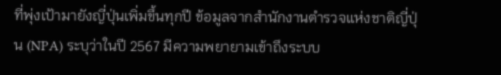ที่พุ่งเป้ามายังญี่ปุ่นเพิ่มขึ้นทุกปี ข้อมูลจากสำนักงานตำรวจแห่งชาติญี่ปุ่น (NPA) ระบุว่าในปี 2567 มีความพยายามเข้าถึงระบบ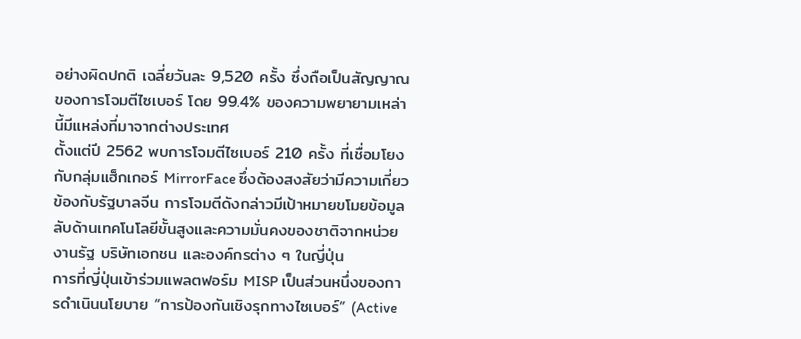อย่างผิดปกติ เฉลี่ยวันละ 9,520 ครั้ง ซึ่งถือเป็นสัญญาณของการโจมตีไซเบอร์ โดย 99.4% ของความพยายามเหล่านี้มีแหล่งที่มาจากต่างประเทศ
ตั้งแต่ปี 2562 พบการโจมตีไซเบอร์ 210 ครั้ง ที่เชื่อมโยงกับกลุ่มแฮ็กเกอร์ MirrorFace ซึ่งต้องสงสัยว่ามีความเกี่ยวข้องกับรัฐบาลจีน การโจมตีดังกล่าวมีเป้าหมายขโมยข้อมูลลับด้านเทคโนโลยีขั้นสูงและความมั่นคงของชาติจากหน่วยงานรัฐ บริษัทเอกชน และองค์กรต่าง ๆ ในญี่ปุ่น
การที่ญี่ปุ่นเข้าร่วมแพลตฟอร์ม MISP เป็นส่วนหนึ่งของการดำเนินนโยบาย “การป้องกันเชิงรุกทางไซเบอร์” (Active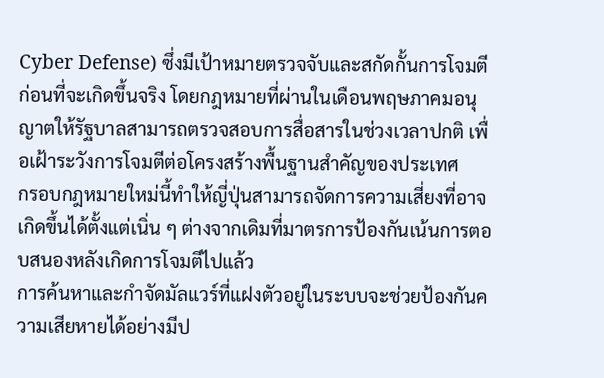Cyber Defense) ซึ่งมีเป้าหมายตรวจจับและสกัดกั้นการโจมตีก่อนที่จะเกิดขึ้นจริง โดยกฎหมายที่ผ่านในเดือนพฤษภาคมอนุญาตให้รัฐบาลสามารถตรวจสอบการสื่อสารในช่วงเวลาปกติ เพื่อเฝ้าระวังการโจมตีต่อโครงสร้างพื้นฐานสำคัญของประเทศ
กรอบกฎหมายใหม่นี้ทำให้ญี่ปุ่นสามารถจัดการความเสี่ยงที่อาจเกิดขึ้นได้ตั้งแต่เนิ่น ๆ ต่างจากเดิมที่มาตรการป้องกันเน้นการตอบสนองหลังเกิดการโจมตีไปแล้ว
การค้นหาและกำจัดมัลแวร์ที่แฝงตัวอยู่ในระบบจะช่วยป้องกันความเสียหายได้อย่างมีป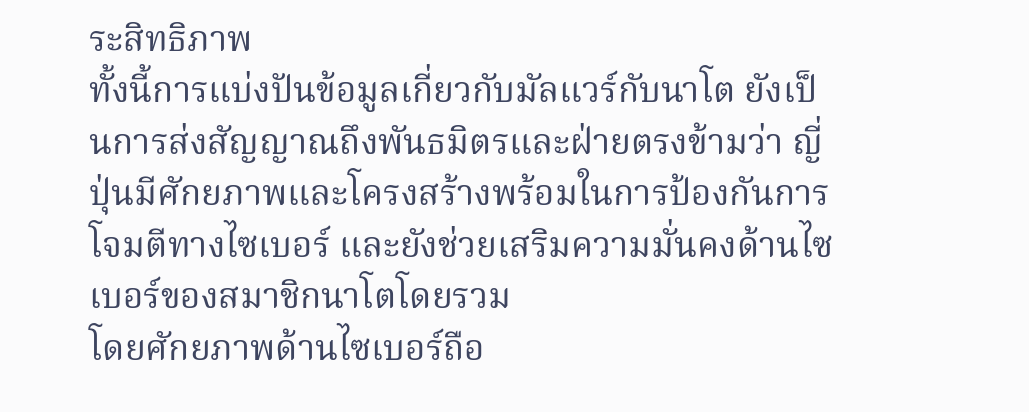ระสิทธิภาพ
ทั้งนี้การแบ่งปันข้อมูลเกี่ยวกับมัลแวร์กับนาโต ยังเป็นการส่งสัญญาณถึงพันธมิตรและฝ่ายตรงข้ามว่า ญี่ปุ่นมีศักยภาพและโครงสร้างพร้อมในการป้องกันการโจมตีทางไซเบอร์ และยังช่วยเสริมความมั่นคงด้านไซเบอร์ของสมาชิกนาโตโดยรวม
โดยศักยภาพด้านไซเบอร์ถือ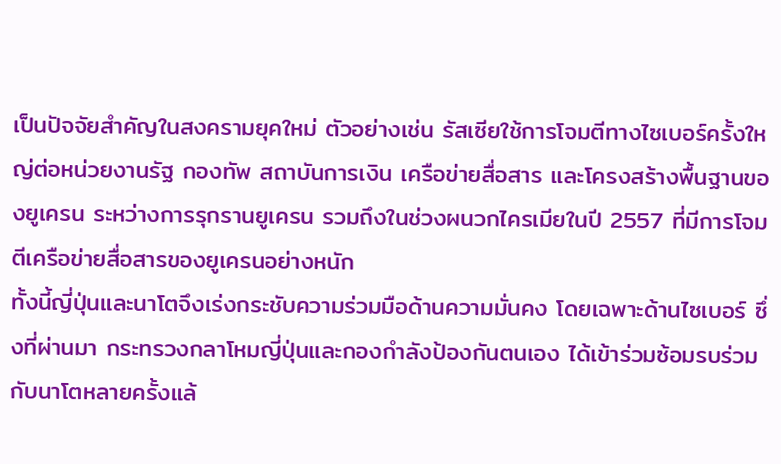เป็นปัจจัยสำคัญในสงครามยุคใหม่ ตัวอย่างเช่น รัสเซียใช้การโจมตีทางไซเบอร์ครั้งใหญ่ต่อหน่วยงานรัฐ กองทัพ สถาบันการเงิน เครือข่ายสื่อสาร และโครงสร้างพื้นฐานของยูเครน ระหว่างการรุกรานยูเครน รวมถึงในช่วงผนวกไครเมียในปี 2557 ที่มีการโจมตีเครือข่ายสื่อสารของยูเครนอย่างหนัก
ทั้งนี้ญี่ปุ่นและนาโตจึงเร่งกระชับความร่วมมือด้านความมั่นคง โดยเฉพาะด้านไซเบอร์ ซึ่งที่ผ่านมา กระทรวงกลาโหมญี่ปุ่นและกองกำลังป้องกันตนเอง ได้เข้าร่วมซ้อมรบร่วมกับนาโตหลายครั้งแล้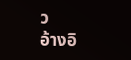ว
อ้างอิ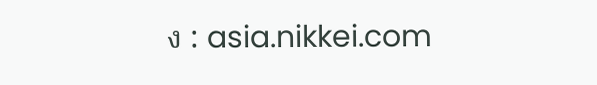ง : asia.nikkei.com